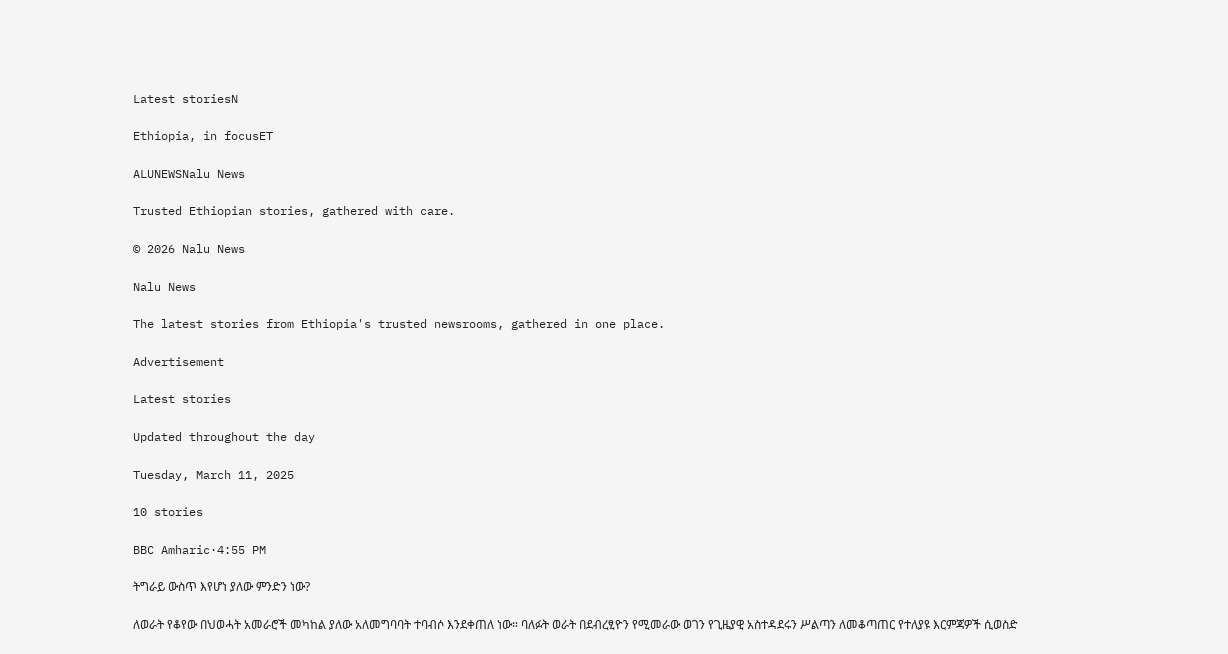Latest storiesN

Ethiopia, in focusET

ALUNEWSNalu News

Trusted Ethiopian stories, gathered with care.

© 2026 Nalu News

Nalu News

The latest stories from Ethiopia's trusted newsrooms, gathered in one place.

Advertisement

Latest stories

Updated throughout the day

Tuesday, March 11, 2025

10 stories

BBC Amharic·4:55 PM

ትግራይ ውስጥ እየሆነ ያለው ምንድን ነው?

ለወራት የቆየው በህወሓት አመራሮች መካከል ያለው አለመግባባት ተባብሶ እንደቀጠለ ነው። ባለፉት ወራት በደብረፂዮን የሚመራው ወገን የጊዜያዊ አስተዳደሩን ሥልጣን ለመቆጣጠር የተለያዩ እርምጃዎች ሲወስድ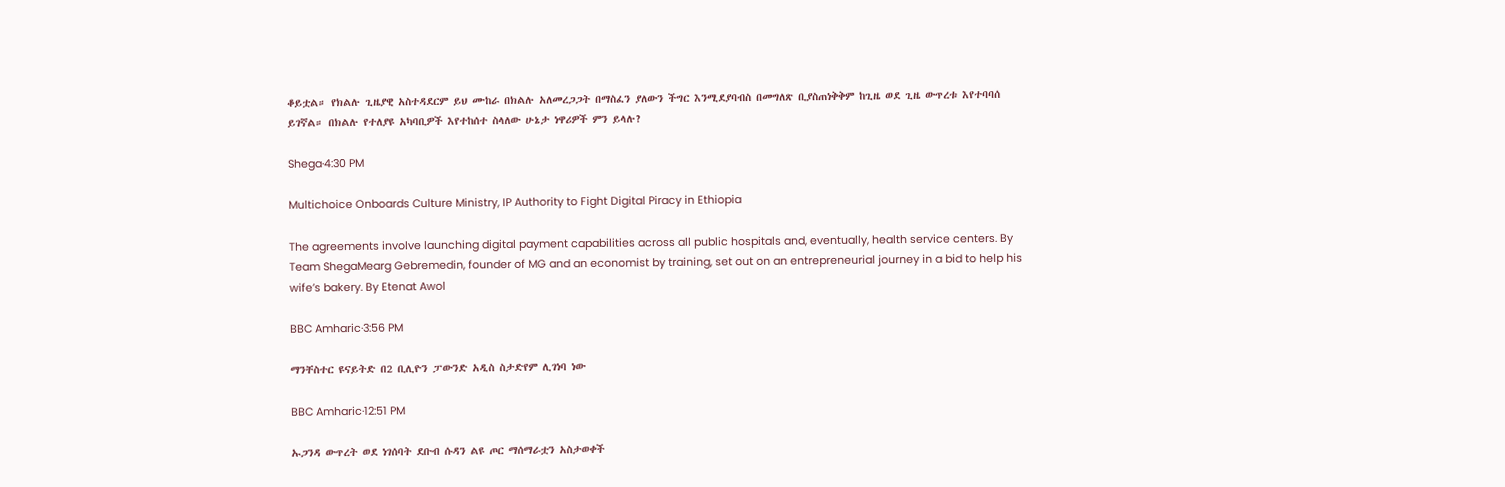ቆይቷል። የክልሉ ጊዜያዊ አስተዳደርም ይህ ሙከራ በክልሉ አለመረጋጋት በማስፈን ያለውን ችግር እንሚደያባብስ በመግለጽ ቢያስጠነቅቅም ከጊዜ ወደ ጊዜ ውጥረቱ እየተባባሰ ይገኛል። በክልሉ የተለያዩ አካባቢዎች እየተከሰተ ስላለው ሁኔታ ነዋሪዎች ምን ይላሉ?

Shega·4:30 PM

Multichoice Onboards Culture Ministry, IP Authority to Fight Digital Piracy in Ethiopia

The agreements involve launching digital payment capabilities across all public hospitals and, eventually, health service centers. By Team ShegaMearg Gebremedin, founder of MG and an economist by training, set out on an entrepreneurial journey in a bid to help his wife’s bakery. By Etenat Awol

BBC Amharic·3:56 PM

ማንቸስተር ዩናይትድ በ2 ቢሊዮን ፓውንድ አዲስ ስታድየም ሊገነባ ነው

BBC Amharic·12:51 PM

ኡጋንዳ ውጥረት ወደ ነገሰባት ደቡብ ሱዳን ልዩ ጦር ማሰማራቷን አስታወቀች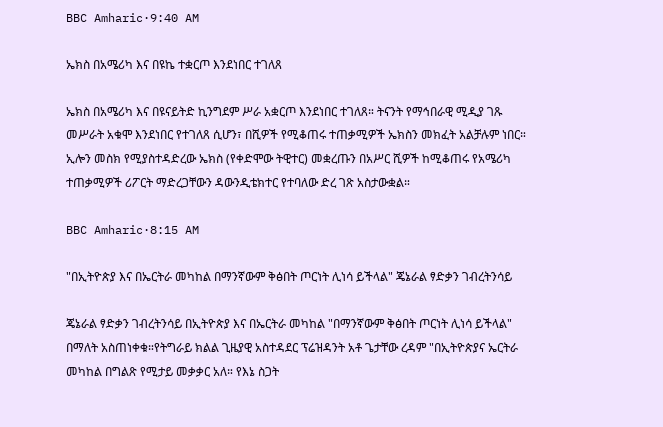BBC Amharic·9:40 AM

ኤክስ በአሜሪካ እና በዩኬ ተቋርጦ እንደነበር ተገለጸ

ኤክስ በአሜሪካ እና በዩናይትድ ኪንግደም ሥራ አቋርጦ እንደነበር ተገለጸ። ትናንት የማኅበራዊ ሚዲያ ገጹ መሥራት አቁሞ እንደነበር የተገለጸ ሲሆን፣ በሺዎች የሚቆጠሩ ተጠቃሚዎች ኤክስን መክፈት አልቻሉም ነበር። ኢሎን መስክ የሚያስተዳድረው ኤክስ (የቀድሞው ትዊተር) መቋረጡን በአሥር ሺዎች ከሚቆጠሩ የአሜሪካ ተጠቃሚዎች ሪፖርት ማድረጋቸውን ዳውንዲቴክተር የተባለው ድረ ገጽ አስታውቋል።

BBC Amharic·8:15 AM

"በኢትዮጵያ እና በኤርትራ መካከል በማንኛውም ቅፅበት ጦርነት ሊነሳ ይችላል" ጄኔራል ፃድቃን ገብረትንሳይ

ጄኔራል ፃድቃን ገብረትንሳይ በኢትዮጵያ እና በኤርትራ መካከል "በማንኛውም ቅፅበት ጦርነት ሊነሳ ይችላል" በማለት አስጠነቀቁ።የትግራይ ክልል ጊዜያዊ አስተዳደር ፕሬዝዳንት አቶ ጌታቸው ረዳም "በኢትዮጵያና ኤርትራ መካከል በግልጽ የሚታይ መቃቃር አለ። የእኔ ስጋት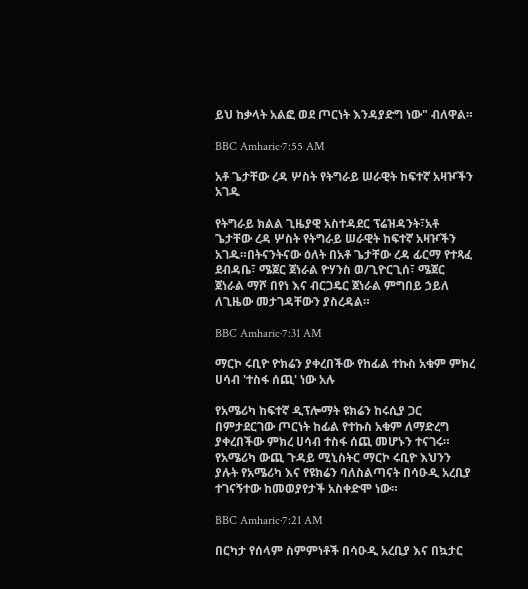ይህ ከቃላት አልፎ ወደ ጦርነት እንዳያድግ ነው" ብለዋል።

BBC Amharic·7:55 AM

አቶ ጌታቸው ረዳ ሦስት የትግራይ ሠራዊት ከፍተኛ አዛዦችን አገዱ

የትግራይ ክልል ጊዜያዊ አስተዳደር ፕሬዝዳንት፣አቶ ጌታቸው ረዳ ሦስት የትግራይ ሠራዊት ከፍተኛ አዛዦችን አገዱ።በትናንትናው ዕለት በአቶ ጌታቸው ረዳ ፊርማ የተጻፈ ደብዳቤ፣ ሜጀር ጀነራል ዮሃንስ ወ/ጊዮርጊሰ፣ ሜጀር ጀነራል ማሾ በየነ እና ብርጋዴር ጀነራል ምግበይ ኃይለ ለጊዜው መታገዳቸውን ያስረዳል።

BBC Amharic·7:31 AM

ማርኮ ሩቢዮ ዮክሬን ያቀረበችው የከፊል ተኩስ አቁም ምክረ ሀሳብ 'ተስፋ ሰጪ' ነው አሉ

የአሜሪካ ከፍተኛ ዲፕሎማት ዩክሬን ከሩሲያ ጋር በምታደርገው ጦርነት ከፊል የተኩስ አቁም ለማድረግ ያቀረበችው ምክረ ሀሳብ ተስፋ ሰጪ መሆኑን ተናገሩ። የአሜሪካ ውጪ ጉዳይ ሚኒስትር ማርኮ ሩቢዮ እህንን ያሉት የአሜሪካ እና የዩክሬን ባለስልጣናት በሳዑዲ አረቢያ ተገናኝተው ከመወያየታች አስቀድሞ ነው።

BBC Amharic·7:21 AM

በርካታ የሰላም ስምምነቶች በሳዑዲ አረቢያ እና በኳታር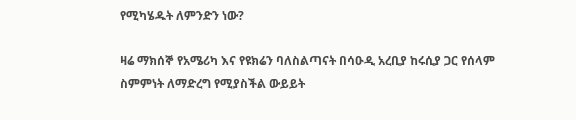የሚካሄዱት ለምንድን ነው?

ዛሬ ማክሰኞ የአሜሪካ እና የዩክሬን ባለስልጣናት በሳዑዲ አረቢያ ከሩሲያ ጋር የሰላም ስምምነት ለማድረግ የሚያስችል ውይይት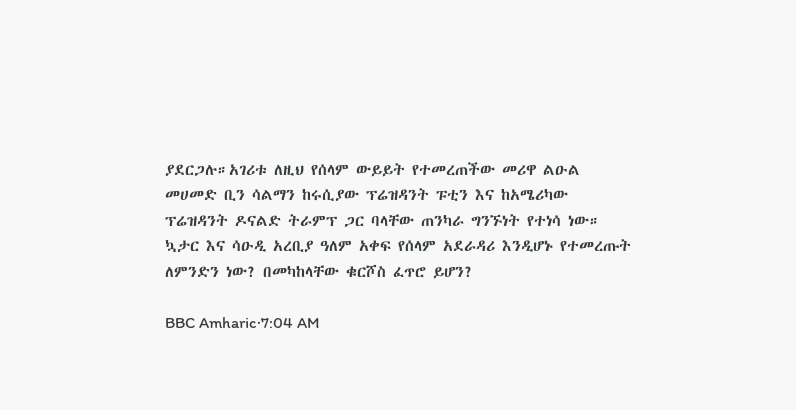ያደርጋሉ።አገሪቱ ለዚህ የሰላም ውይይት የተመረጠችው መሪዋ ልዑል መሀመድ ቢን ሳልማን ከሩሲያው ፕሬዝዳንት ፑቲን እና ከአሜሪካው ፕሬዝዳንት ዶናልድ ትራምፕ ጋር ባላቸው ጠንካራ ግንኙነት የተነሳ ነው። ኳታር እና ሳዑዲ አረቢያ ዓለም አቀፍ የሰላም አደራዳሪ እንዲሆኑ የተመረጡት ለምንድን ነው? በመካከላቸው ቁርሾስ ፈጥሮ ይሆን?

BBC Amharic·7:04 AM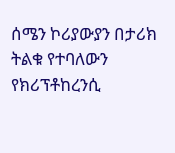ሰሜን ኮሪያውያን በታሪክ ትልቁ የተባለውን የክሪፕቶከረንሲ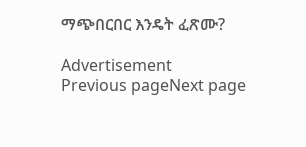ማጭበርበር እንዴት ፈጽሙ?

Advertisement
Previous pageNext page